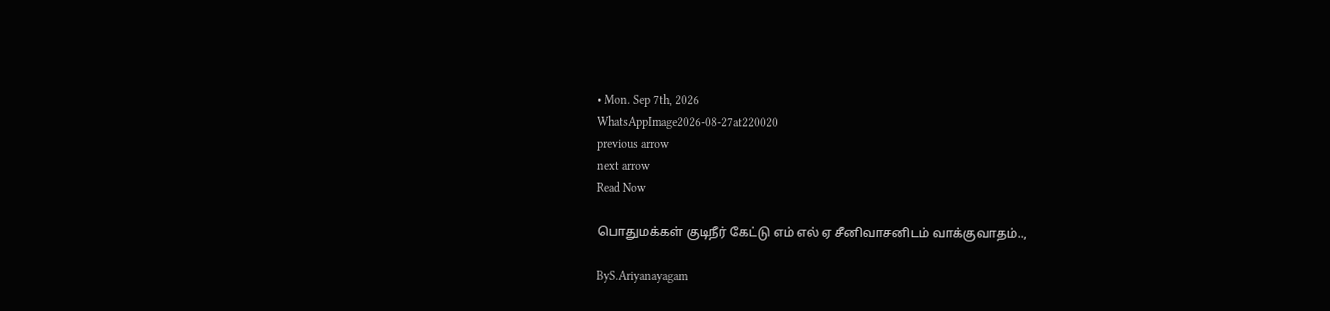• Mon. Sep 7th, 2026
WhatsAppImage2026-08-27at220020
previous arrow
next arrow
Read Now

பொதுமக்கள் குடிநீர் கேட்டு எம் எல் ஏ சீனிவாசனிடம் வாக்குவாதம்..,

ByS.Ariyanayagam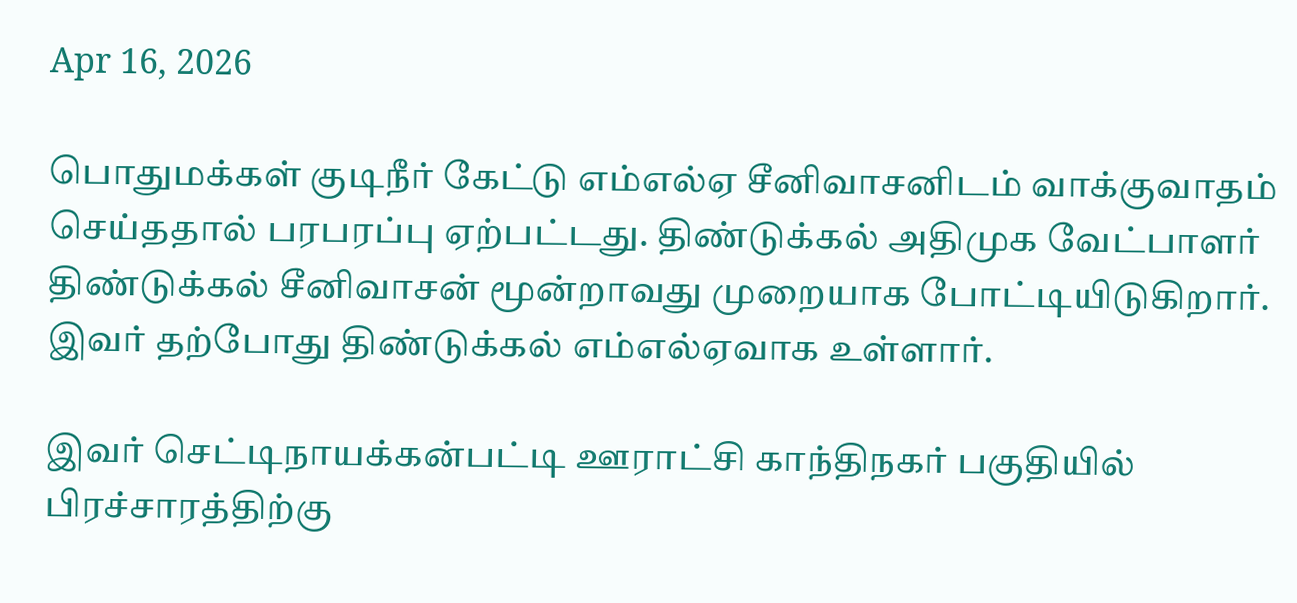Apr 16, 2026

பொதுமக்கள் குடிநீர் கேட்டு எம்எல்ஏ சீனிவாசனிடம் வாக்குவாதம் செய்ததால் பரபரப்பு ஏற்பட்டது. திண்டுக்கல் அதிமுக வேட்பாளர் திண்டுக்கல் சீனிவாசன் மூன்றாவது முறையாக போட்டியிடுகிறார். இவர் தற்போது திண்டுக்கல் எம்எல்ஏவாக உள்ளார்.

இவர் செட்டிநாயக்கன்பட்டி ஊராட்சி காந்திநகர் பகுதியில் பிரச்சாரத்திற்கு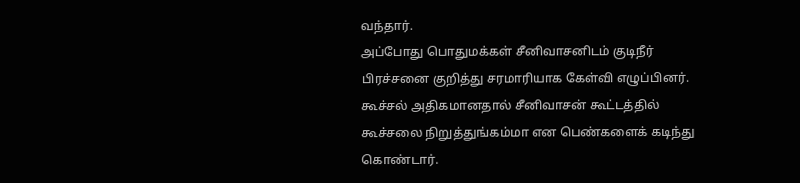வந்தார்.
அப்போது பொதுமக்கள் சீனிவாசனிடம் குடிநீர் பிரச்சனை குறித்து சரமாரியாக கேள்வி எழுப்பினர். கூச்சல் அதிகமானதால் சீனிவாசன் கூட்டத்தில் கூச்சலை நிறுத்துங்கம்மா என பெண்களைக் கடிந்து கொண்டார்.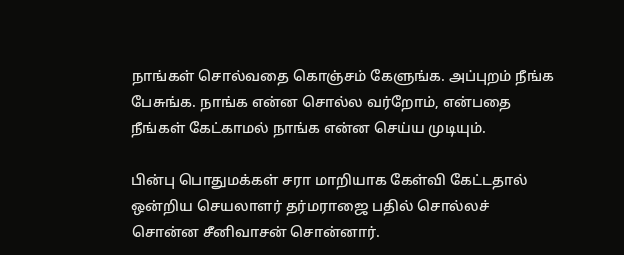நாங்கள் சொல்வதை கொஞ்சம் கேளுங்க. அப்புறம் நீங்க பேசுங்க. நாங்க என்ன சொல்ல வர்றோம், என்பதை நீங்கள் கேட்காமல் நாங்க என்ன செய்ய முடியும்.

பின்பு பொதுமக்கள் சரா மாறியாக கேள்வி கேட்டதால் ஒன்றிய செயலாளர் தர்மராஜை பதில் சொல்லச் சொன்ன சீனிவாசன் சொன்னார்.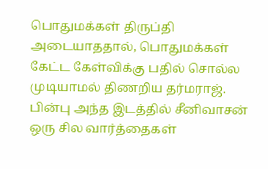பொதுமக்கள் திருப்தி அடையாததால், பொதுமக்கள் கேட்ட கேள்விக்கு பதில் சொல்ல முடியாமல் திணறிய தர்மராஜ். பின்பு அந்த இடத்தில் சீனிவாசன் ஒரு சில வார்த்தைகள்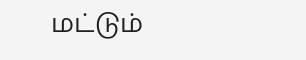மட்டும்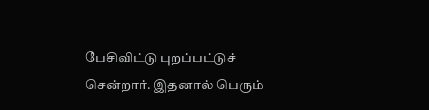பேசிவிட்டு புறப்பட்டுச் சென்றார். இதனால் பெரும்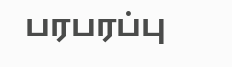பரபரப்பு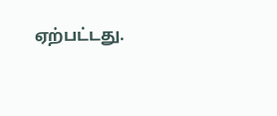ஏற்பட்டது.